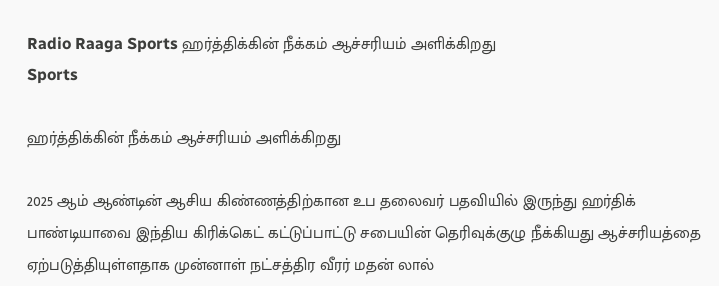Radio Raaga Sports ஹர்த்திக்கின் நீக்கம் ஆச்சரியம் அளிக்கிறது
Sports

ஹர்த்திக்கின் நீக்கம் ஆச்சரியம் அளிக்கிறது

2025 ஆம் ஆண்டின் ஆசிய கிண்ணத்திற்கான உப தலைவர் பதவியில் இருந்து ஹர்திக் பாண்டியாவை இந்திய கிரிக்கெட் கட்டுப்பாட்டு சபையின் தெரிவுக்குழு நீக்கியது ஆச்சரியத்தை ஏற்படுத்தியுள்ளதாக முன்னாள் நட்சத்திர வீரர் மதன் லால்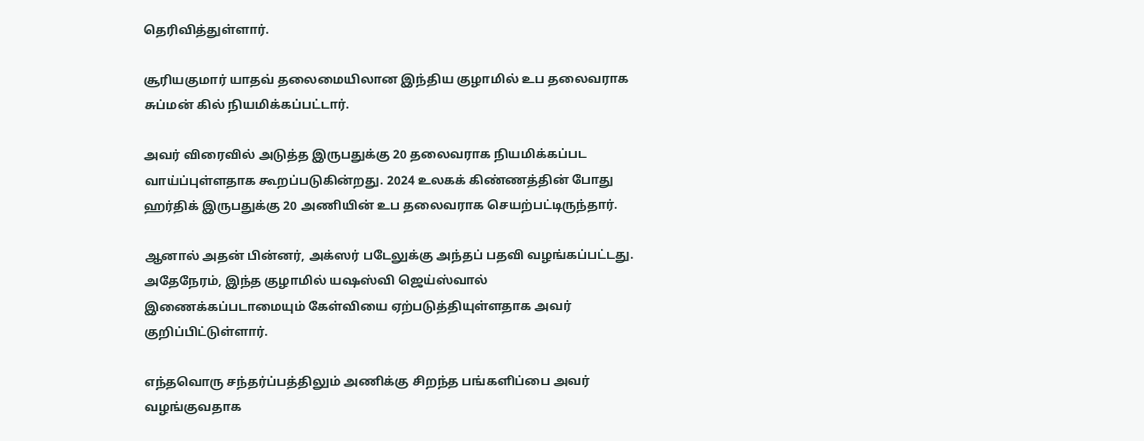தெரிவித்துள்ளார்.

சூரியகுமார் யாதவ் தலைமையிலான இந்திய குழாமில் உப தலைவராக சுப்மன் கில் நியமிக்கப்பட்டார்.

அவர் விரைவில் அடுத்த இருபதுக்கு 20 தலைவராக நியமிக்கப்பட வாய்ப்புள்ளதாக கூறப்படுகின்றது. 2024 உலகக் கிண்ணத்தின் போது ஹர்திக் இருபதுக்கு 20 அணியின் உப தலைவராக செயற்பட்டிருந்தார்.

ஆனால் அதன் பின்னர், அக்ஸர் படேலுக்கு அந்தப் பதவி வழங்கப்பட்டது. அதேநேரம், இந்த குழாமில் யஷஸ்வி ஜெய்ஸ்வால் இணைக்கப்படாமையும் கேள்வியை ஏற்படுத்தியுள்ளதாக அவர் குறிப்பிட்டுள்ளார்.

எந்தவொரு சந்தர்ப்பத்திலும் அணிக்கு சிறந்த பங்களிப்பை அவர் வழங்குவதாக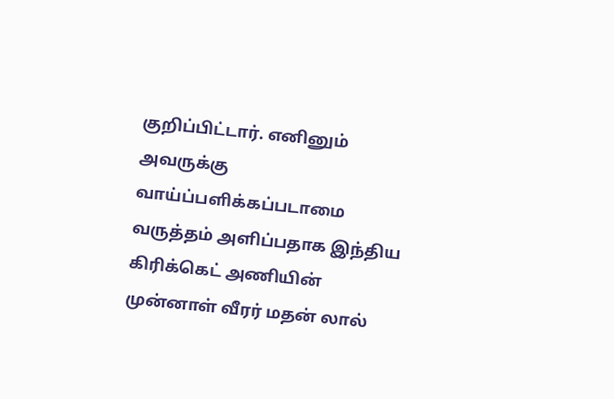குறிப்பிட்டார். எனினும் அவருக்கு வாய்ப்பளிக்கப்படாமை வருத்தம் அளிப்பதாக இந்திய கிரிக்கெட் அணியின் முன்னாள் வீரர் மதன் லால்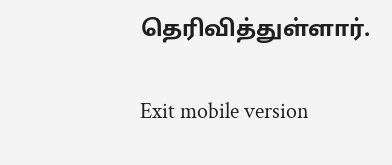தெரிவித்துள்ளார்.

Exit mobile version